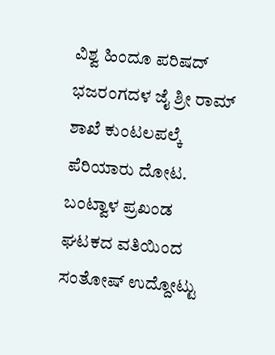ವಿಶ್ವ ಹಿಂದೂ ಪರಿಷದ್ ಭಜರಂಗದಳ ಜೈ ಶ್ರೀ ರಾಮ್ ಶಾಖೆ ಕುಂಟಲಪಲ್ಕೆ ಪೆರಿಯಾರು ದೋಟ. ಬಂಟ್ವಾಳ ಪ್ರಖಂಡ ಘಟಕದ ವತಿಯಿಂದ ಸಂತೋಷ್ ಉದ್ದೋಟ್ಟು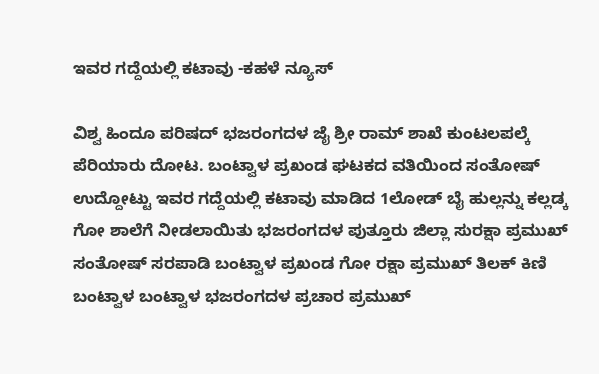ಇವರ ಗದ್ದೆಯಲ್ಲಿ ಕಟಾವು -ಕಹಳೆ ನ್ಯೂಸ್

ವಿಶ್ವ ಹಿಂದೂ ಪರಿಷದ್ ಭಜರಂಗದಳ ಜೈ ಶ್ರೀ ರಾಮ್ ಶಾಖೆ ಕುಂಟಲಪಲ್ಕೆ ಪೆರಿಯಾರು ದೋಟ. ಬಂಟ್ವಾಳ ಪ್ರಖಂಡ ಘಟಕದ ವತಿಯಿಂದ ಸಂತೋಷ್ ಉದ್ದೋಟ್ಟು ಇವರ ಗದ್ದೆಯಲ್ಲಿ ಕಟಾವು ಮಾಡಿದ 1ಲೋಡ್ ಬೈ ಹುಲ್ಲನ್ನು ಕಲ್ಲಡ್ಕ ಗೋ ಶಾಲೆಗೆ ನೀಡಲಾಯಿತು ಭಜರಂಗದಳ ಪುತ್ತೂರು ಜಿಲ್ಲಾ ಸುರಕ್ಷಾ ಪ್ರಮುಖ್ ಸಂತೋಷ್ ಸರಪಾಡಿ ಬಂಟ್ವಾಳ ಪ್ರಖಂಡ ಗೋ ರಕ್ಷಾ ಪ್ರಮುಖ್ ತಿಲಕ್ ಕಿಣಿ ಬಂಟ್ವಾಳ ಬಂಟ್ವಾಳ ಭಜರಂಗದಳ ಪ್ರಚಾರ ಪ್ರಮುಖ್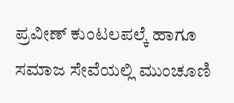ಪ್ರವೀಣ್ ಕುಂಟಲಪಲ್ಕೆ ಹಾಗೂ ಸಮಾಜ ಸೇವೆಯಲ್ಲಿ ಮುಂಚೂಣಿ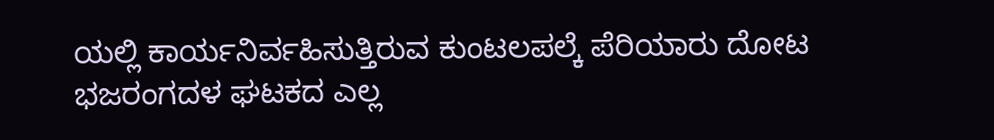ಯಲ್ಲಿ ಕಾರ್ಯನಿರ್ವಹಿಸುತ್ತಿರುವ ಕುಂಟಲಪಲ್ಕೆ ಪೆರಿಯಾರು ದೋಟ ಭಜರಂಗದಳ ಘಟಕದ ಎಲ್ಲ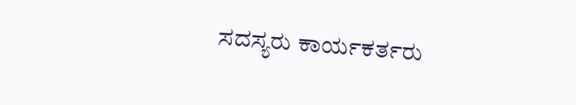ಸದಸ್ಯರು ಕಾರ್ಯಕರ್ತರು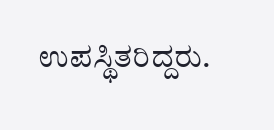ಉಪಸ್ಥಿತರಿದ್ದರು.